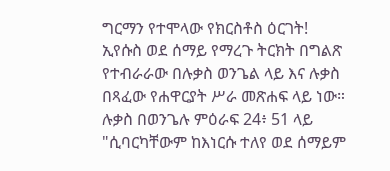ግርማን የተሞላው የክርስቶስ ዕርገት!
ኢየሱስ ወደ ሰማይ የማረጉ ትርክት በግልጽ የተብራራው በሉቃስ ወንጌል ላይ እና ሉቃስ በጻፈው የሐዋርያት ሥራ መጽሐፍ ላይ ነው። ሉቃስ በወንጌሉ ምዕራፍ 24፥ 51 ላይ "ሲባርካቸውም ከእነርሱ ተለየ ወደ ሰማይም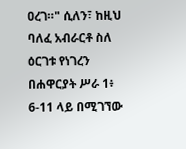ዐረገ።" ሲለን፣ ከዚህ ባለፈ አብራርቶ ስለ ዕርገቱ የነገረን በሐዋርያት ሥራ 1፥ 6-11 ላይ በሚገኘው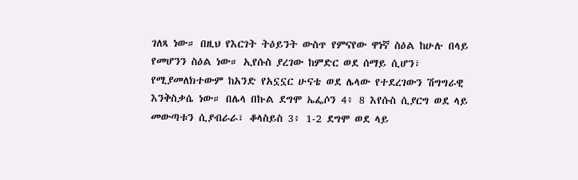ገለጻ ነው። በዚህ የእርገት ትዕይንት ውስጥ የምናየው ዋነኛ ስዕል ከሁሉ በላይ የመሆንን ስዕል ነው። ኢየሱስ ያረገው ከምድር ወደ ሰማይ ሲሆን፣ የሚያመለክተውም ከአንድ የአኗኗር ሁናቴ ወደ ሌላው የተደረገውን ሽግግራዊ እንቅስቃሴ ነው። በሌላ በኩል ደግሞ ኤፌሶን 4፥ 8 እየሱስ ሲያርግ ወደ ላይ መውጣቱን ሲያብራራ፣ ቆላስይስ 3፥ 1-2 ደግሞ ወደ ላይ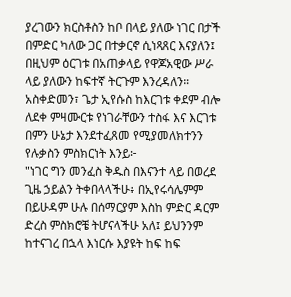ያረገውን ክርስቶስን ከቦ በላይ ያለው ነገር በታች በምድር ካለው ጋር በተቃርኖ ሲነጻጸር እናያለን፤ በዚህም ዕርገቱ በአጠቃላይ የዋጆአዊው ሥራ ላይ ያለውን ከፍተኛ ትርጉም እንረዳለን።
አስቀድመን፣ ጌታ ኢየሱስ ከእርገቱ ቀደም ብሎ ለደቀ ምዛሙርቱ የነገራቸውን ተስፋ እና እርገቱ በምን ሁኔታ እንደተፈጸመ የሚያመለክተንን የሉቃስን ምስክርነት እንይ፦
"ነገር ግን መንፈስ ቅዱስ በእናንተ ላይ በወረደ ጊዜ ኃይልን ትቀበላላችሁ፥ በኢየሩሳሌምም በይሁዳም ሁሉ በሰማርያም እስከ ምድር ዳርም ድረስ ምስክሮቼ ትሆናላችሁ አለ፤ ይህንንም ከተናገረ በኋላ እነርሱ እያዩት ከፍ ከፍ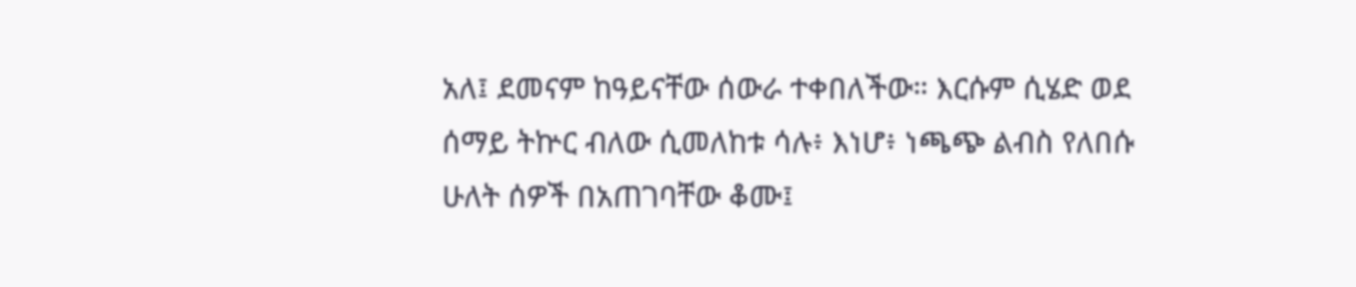አለ፤ ደመናም ከዓይናቸው ሰውራ ተቀበለችው። እርሱም ሲሄድ ወደ ሰማይ ትኵር ብለው ሲመለከቱ ሳሉ፥ እነሆ፥ ነጫጭ ልብስ የለበሱ ሁለት ሰዎች በአጠገባቸው ቆሙ፤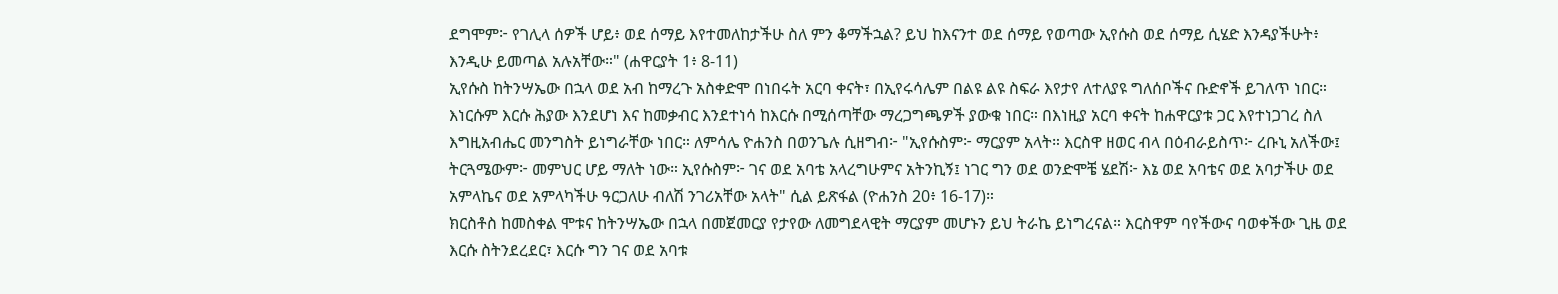ደግሞም፦ የገሊላ ሰዎች ሆይ፥ ወደ ሰማይ እየተመለከታችሁ ስለ ምን ቆማችኋል? ይህ ከእናንተ ወደ ሰማይ የወጣው ኢየሱስ ወደ ሰማይ ሲሄድ እንዳያችሁት፥ እንዲሁ ይመጣል አሉአቸው።" (ሐዋርያት 1፥ 8-11)
ኢየሱስ ከትንሣኤው በኋላ ወደ አብ ከማረጉ አስቀድሞ በነበሩት አርባ ቀናት፣ በኢየሩሳሌም በልዩ ልዩ ስፍራ እየታየ ለተለያዩ ግለሰቦችና ቡድኖች ይገለጥ ነበር። እነርሱም እርሱ ሕያው እንደሆነ እና ከመቃብር እንደተነሳ ከእርሱ በሚሰጣቸው ማረጋግጫዎች ያውቁ ነበር። በእነዚያ አርባ ቀናት ከሐዋርያቱ ጋር እየተነጋገረ ስለ እግዚአብሔር መንግስት ይነግራቸው ነበር። ለምሳሌ ዮሐንስ በወንጌሉ ሲዘግብ፦ "ኢየሱስም፦ ማርያም አላት። እርስዋ ዘወር ብላ በዕብራይስጥ፦ ረቡኒ አለችው፤ ትርጓሜውም፦ መምህር ሆይ ማለት ነው። ኢየሱስም፦ ገና ወደ አባቴ አላረግሁምና አትንኪኝ፤ ነገር ግን ወደ ወንድሞቼ ሄደሽ፦ እኔ ወደ አባቴና ወደ አባታችሁ ወደ አምላኬና ወደ አምላካችሁ ዓርጋለሁ ብለሽ ንገሪአቸው አላት" ሲል ይጽፋል (ዮሐንስ 20፥ 16-17)።
ክርስቶስ ከመስቀል ሞቱና ከትንሣኤው በኋላ በመጀመርያ የታየው ለመግደላዊት ማርያም መሆኑን ይህ ትራኬ ይነግረናል። እርስዋም ባየችውና ባወቀችው ጊዜ ወደ እርሱ ስትንደረደር፣ እርሱ ግን ገና ወደ አባቱ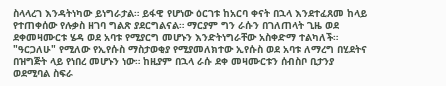ስላላረገ እንዳትነካው ይነግራታል። ይፋዊ የሆነው ዕርገቱ ከአርባ ቀናት በኋላ እንደተፈጸመ ከላይ የተጠቀሰው የሉቃስ ዘገባ ግልጽ ያደርግልናል። ማርያም ግን ራሱን በገለጠላት ጊዜ ወደ ደቀመዛሙርቱ ሄዳ ወደ አባቱ የሚያርግ መሆኑን እንድትነግራቸው አስቀድማ ተልካለች። "ዓርጋለሁ" የሚለው የኢየሱስ ማስታወቂያ የሚያመለክተው ኢየሱስ ወደ አባቱ ለማረግ በሂደትና በዝግጅት ላይ የነበረ መሆኑን ነው። ከዚያም በኋላ ራሱ ደቀ መዛሙርቱን ሰብስቦ ቢታንያ ወደሚባል ስፍራ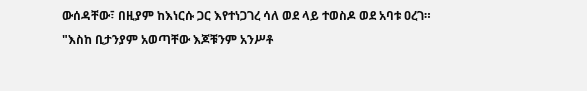ውሰዳቸው፣ በዚያም ከእነርሱ ጋር እየተነጋገረ ሳለ ወደ ላይ ተወስዶ ወደ አባቱ ዐረገ።
"እስከ ቢታንያም አወጣቸው እጆቹንም አንሥቶ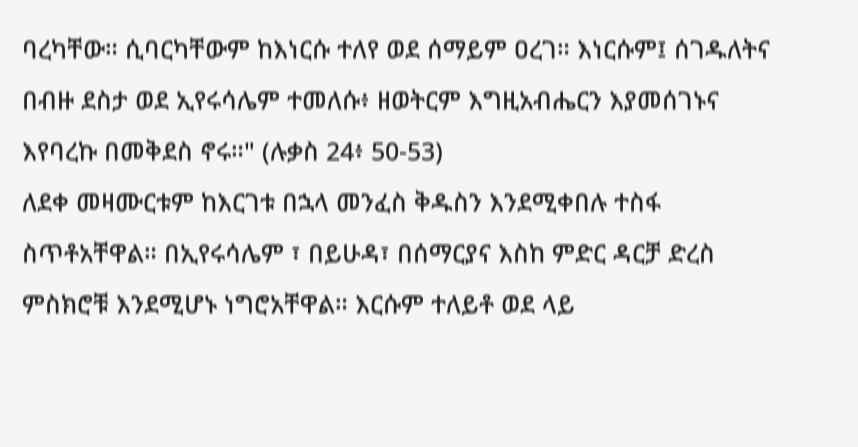ባረካቸው። ሲባርካቸውም ከእነርሱ ተለየ ወደ ሰማይም ዐረገ። እነርሱም፤ ሰገዱለትና በብዙ ደስታ ወደ ኢየሩሳሌም ተመለሱ፥ ዘወትርም እግዚአብሔርን እያመሰገኑና እየባረኩ በመቅደስ ኖሩ።" (ሉቃስ 24፥ 50-53)
ለደቀ መዛሙርቱም ከእርገቱ በኋላ መንፈስ ቅዱስን እንደሚቀበሉ ተስፋ ስጥቶአቸዋል። በኢየሩሳሌም ፣ በይሁዳ፣ በሰማርያና እስከ ምድር ዳርቻ ድረስ ምስክሮቹ እንደሚሆኑ ነግሮአቸዋል። እርሱም ተለይቶ ወደ ላይ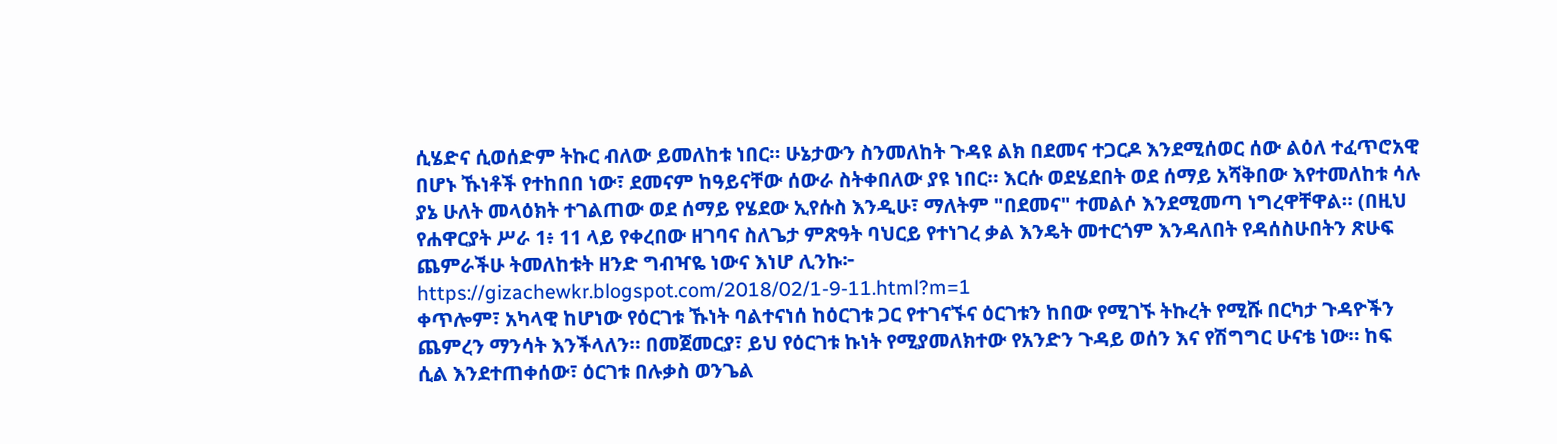ሲሄድና ሲወሰድም ትኩር ብለው ይመለከቱ ነበር። ሁኔታውን ስንመለከት ጉዳዩ ልክ በደመና ተጋርዶ እንደሚሰወር ሰው ልዕለ ተፈጥሮአዊ በሆኑ ኹነቶች የተከበበ ነው፣ ደመናም ከዓይናቸው ሰውራ ስትቀበለው ያዩ ነበር። እርሱ ወደሄደበት ወደ ሰማይ አሻቅበው እየተመለከቱ ሳሉ ያኔ ሁለት መላዕክት ተገልጠው ወደ ሰማይ የሄደው ኢየሱስ እንዲሁ፣ ማለትም "በደመና" ተመልሶ እንደሚመጣ ነግረዋቸዋል። (በዚህ የሐዋርያት ሥራ 1፥ 11 ላይ የቀረበው ዘገባና ስለጌታ ምጽዓት ባህርይ የተነገረ ቃል እንዴት መተርጎም እንዳለበት የዳሰስሁበትን ጽሁፍ ጨምራችሁ ትመለከቱት ዘንድ ግብዣዬ ነውና እነሆ ሊንኩ፦
https://gizachewkr.blogspot.com/2018/02/1-9-11.html?m=1
ቀጥሎም፣ አካላዊ ከሆነው የዕርገቱ ኹነት ባልተናነሰ ከዕርገቱ ጋር የተገናኙና ዕርገቱን ከበው የሚገኙ ትኩረት የሚሹ በርካታ ጉዳዮችን ጨምረን ማንሳት እንችላለን። በመጀመርያ፣ ይህ የዕርገቱ ኩነት የሚያመለክተው የአንድን ጉዳይ ወሰን እና የሽግግር ሁናቴ ነው። ከፍ ሲል እንደተጠቀሰው፣ ዕርገቱ በሉቃስ ወንጌል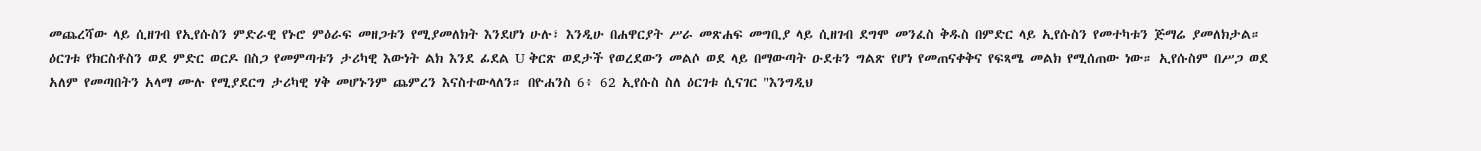መጨረሻው ላይ ሲዘገብ የኢየሱስን ምድራዊ የኑሮ ምዕራፍ መዘጋቱን የሚያመለክት እንደሆነ ሁሉ፣ እንዲሁ በሐዋርያት ሥራ መጽሐፍ መግቢያ ላይ ሲዘገብ ደግሞ መንፈስ ቅዱስ በምድር ላይ ኢየሱስን የመተካቱን ጅማሬ ያመለክታል። ዕርገቱ የክርስቶስን ወደ ምድር ወርዶ በስጋ የመምጣቱን ታሪካዊ እውነት ልክ እንደ ፊደል U ቅርጽ ወደታች የወረደውን መልሶ ወደ ላይ በማውጣት ዑደቱን ግልጽ የሆነ የመጠናቀቅና የፍጻሜ መልክ የሚሰጠው ነው። ኢየሱስም በሥጋ ወደ አለም የመጣበትን አላማ ሙሉ የሚያደርግ ታሪካዊ ሃቅ መሆኑንም ጨምረን እናስተውላለን። በዮሐንስ 6፥ 62 ኢየሱስ ስለ ዕርገቱ ሲናገር "እንግዲህ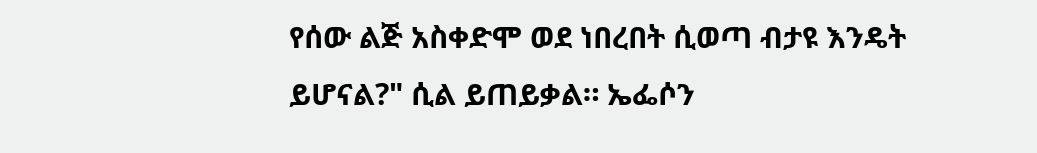የሰው ልጅ አስቀድሞ ወደ ነበረበት ሲወጣ ብታዩ እንዴት ይሆናል?" ሲል ይጠይቃል። ኤፌሶን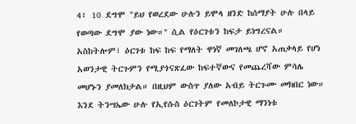4፥ 10 ደግሞ "ይህ የወረደው ሁሉን ይሞላ ዘንድ ከሰማያት ሁሉ በላይ የወጣው ደግሞ ያው ነው።" ሲል የዕርገቱን ከፍታ ይነግረናል።
አስከትሎም፣ ዕርገቱ ከፍ ከፍ የማለት ዋነኛ መገለጫ ሆኖ አጠቃላይ የሆነ አወንታዊ ትርጉምን የሚያጎናጽፈው ከፍተኛውና የመጨረሻው ምሳሌ መሆኑን ያመለክታል። በዚህም ውስጥ ያለው አብይ ትርጉሙ መክበር ነው። እንደ ትንሣኤው ሁሉ የኢየሱስ ዕርገትም የመለኮታዊ ማንነቱ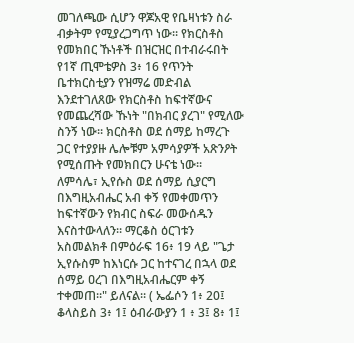መገለጫው ሲሆን ዋጆአዊ የቤዛነቱን ስራ ብቃትም የሚያረጋግጥ ነው። የክርስቶስ የመክበር ኹነቶች በዝርዝር በተብራሩበት የ1ኛ ጢሞቴዎስ 3፥ 16 የጥንት ቤተክርስቲያን የዝማሬ መድብል እንደተገለጸው የክርስቶስ ከፍተኛውና የመጨረሻው ኹነት "በክብር ያረገ" የሚለው ስንኝ ነው። ክርስቶስ ወደ ሰማይ ከማረጉ ጋር የተያያዙ ሌሎቹም አምሳያዎች አጽንዖት የሚሰጡት የመክበርን ሁናቴ ነው። ለምሳሌ፣ ኢየሱስ ወደ ሰማይ ሲያርግ በእግዚአብሔር አብ ቀኝ የመቀመጥን ከፍተኛውን የክብር ስፍራ መውሰዱን እናስተውላለን። ማርቆስ ዕርገቱን አስመልክቶ በምዕራፍ 16፥ 19 ላይ "ጌታ ኢየሱስም ከእነርሱ ጋር ከተናገረ በኋላ ወደ ሰማይ ዐረገ በእግዚአብሔርም ቀኝ ተቀመጠ።" ይለናል። ( ኤፌሶን 1፥ 20፤ ቆላስይስ 3፥ 1፤ ዕብራውያን 1 ፥ 3፤ 8፥ 1፤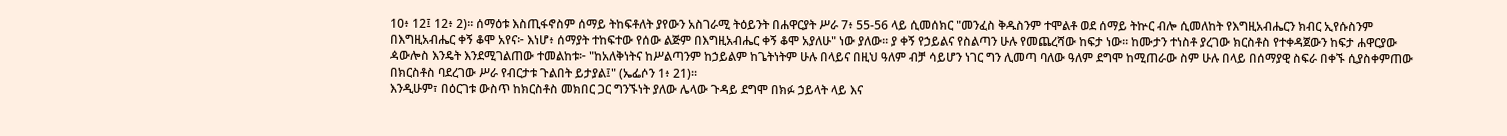10፥ 12፤ 12፥ 2)። ሰማዕቱ እስጢፋኖስም ሰማይ ትከፍቶለት ያየውን አስገራሚ ትዕይንት በሐዋርያት ሥራ 7፥ 55-56 ላይ ሲመሰክር "መንፈስ ቅዱስንም ተሞልቶ ወደ ሰማይ ትኵር ብሎ ሲመለከት የእግዚአብሔርን ክብር ኢየሱስንም በእግዚአብሔር ቀኝ ቆሞ አየና፦ እነሆ፥ ሰማያት ተከፍተው የሰው ልጅም በእግዚአብሔር ቀኝ ቆሞ አያለሁ" ነው ያለው። ያ ቀኝ የኃይልና የስልጣን ሁሉ የመጨረሻው ከፍታ ነው። ከሙታን ተነስቶ ያረገው ክርስቶስ የተቀዳጀውን ከፍታ ሐዋርያው ዻውሎስ እንዴት እንደሚገልጠው ተመልከቱ፦ "ከአለቅነትና ከሥልጣንም ከኃይልም ከጌትነትም ሁሉ በላይና በዚህ ዓለም ብቻ ሳይሆን ነገር ግን ሊመጣ ባለው ዓለም ደግሞ ከሚጠራው ስም ሁሉ በላይ በሰማያዊ ስፍራ በቀኙ ሲያስቀምጠው በክርስቶስ ባደረገው ሥራ የብርታቱ ጉልበት ይታያል፤" (ኤፌሶን 1፥ 21)።
እንዲሁም፣ በዕርገቱ ውስጥ ከክርስቶስ መክበር ጋር ግንኙነት ያለው ሌላው ጉዳይ ደግሞ በክፉ ኃይላት ላይ እና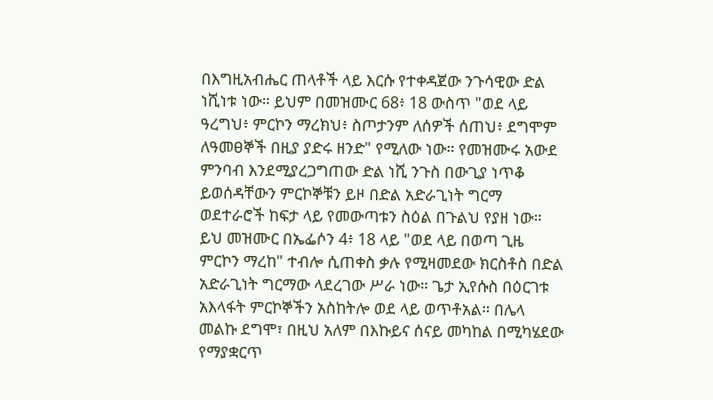በእግዚአብሔር ጠላቶች ላይ እርሱ የተቀዳጀው ንጉሳዊው ድል ነሺነቱ ነው። ይህም በመዝሙር 68፥ 18 ውስጥ "ወደ ላይ ዓረግህ፥ ምርኮን ማረክህ፥ ስጦታንም ለሰዎች ሰጠህ፥ ደግሞም ለዓመፀኞች በዚያ ያድሩ ዘንድ" የሚለው ነው። የመዝሙሩ አውደ ምንባብ እንደሚያረጋግጠው ድል ነሺ ንጉስ በውጊያ ነጥቆ ይወሰዳቸውን ምርኮኞቹን ይዞ በድል አድራጊነት ግርማ ወደተራሮች ከፍታ ላይ የመውጣቱን ስዕል በጉልህ የያዘ ነው። ይህ መዝሙር በኤፌሶን 4፥ 18 ላይ "ወደ ላይ በወጣ ጊዜ ምርኮን ማረከ" ተብሎ ሲጠቀስ ቃሉ የሚዛመደው ክርስቶስ በድል አድራጊነት ግርማው ላደረገው ሥራ ነው። ጌታ ኢየሱስ በዕርገቱ አእላፋት ምርኮኞችን አስከትሎ ወደ ላይ ወጥቶአል። በሌላ መልኩ ደግሞ፣ በዚህ አለም በእኩይና ሰናይ መካከል በሚካሄደው የማያቋርጥ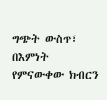ግጭት ውስጥ፣ በእምነት የምናውቀው ክብርን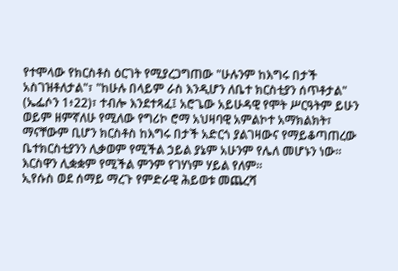የተሞላው የክርስቶስ ዕርገት የሚያረጋግጠው "ሁሉንም ከእግሩ በታች አስገዝቶለታል"፣ "ከሁሉ በላይም ራስ እንዲሆን ለቤተ ክርስቲያን ሰጥቶታል" (ኤፌሶን 1፥22)፣ ተብሎ እንደተጻፈ፤ አሮጌው አይሁዳዊ የሞት ሥርዓትም ይሁን ወይም ዘምኛለሁ የሚለው የግሪኮ ሮማ አህዛባዊ አምልኮተ አማክልክት፣ ማናቸውም ቢሆን ክርስቶስ ከእግሩ በታች አድርጎ ያልገዛውና የማይቆጣጠረው ቤተክርስቲያንን ሊቃወም የሚችል ኃይል ያኔም አሁንም የሌለ መሆኑን ነው። እርስዋን ሊቋቋም የሚችል ምንም የገሃነም ሃይል የለም።
ኢየሱስ ወደ ሰማይ ማረጉ የምድራዊ ሕይወቱ መጨረሻ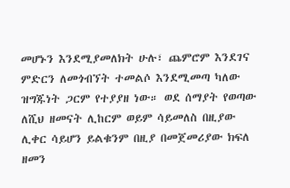መሆኑን እንደሚያመለክት ሁሉ፣ ጨምሮም እንደገና ምድርን ለመጎብኘት ተመልሶ እንደሚመጣ ካለው ዝግጁነት ጋርም የተያያዘ ነው። ወደ ሰማያት የወጣው ለሺህ ዘመናት ሊከርም ወይም ሳይመለስ በዚያው ሊቀር ሳይሆን ይልቁንም በዚያ በመጀመሪያው ክፍለ ዘመን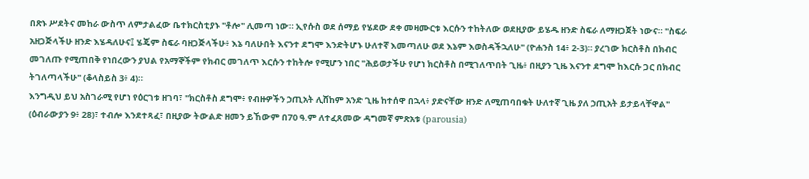በጽኑ ሥደትና መከራ ውስጥ ለምታልፈው ቤተክርስቲያኑ "ቶሎ" ሊመጣ ነው። ኢየሱስ ወደ ሰማይ የሄደው ደቀ መዛሙርቱ እርሱን ተከትለው ወደዚያው ይሄዱ ዘንድ ስፍራ ለማዘጋጀት ነውና። "ስፍራ አዘጋጅላችሁ ዘንድ እሄዳለሁና፤ ሄጄም ስፍራ ባዘጋጅላችሁ፥ እኔ ባለሁበት እናንተ ደግሞ እንድትሆኑ ሁለተኛ እመጣለሁ ወደ እኔም እወስዳችኋለሁ" (ዮሐንስ 14፥ 2-3)። ያረገው ክርስቶስ በክብር መገለጡ የሚጠበቅ የነበረውን ያህል የአማኞችም የክብር መገለጥ እርሱን ተከትሎ የሚሆን ነበር "ሕይወታችሁ የሆነ ክርስቶስ በሚገለጥበት ጊዜ፥ በዚያን ጊዜ እናንተ ደግሞ ከእርሱ ጋር በክብር ትገለጣላችሁ" (ቆላስይስ 3፥ 4)።
እንግዲህ ይህ አስገራሚ የሆነ የዕርገቱ ዘገባ፣ "ክርስቶስ ደግሞ፥ የብዙዎችን ኃጢአት ሊሸከም አንድ ጊዜ ከተሰዋ በኋላ፥ ያድናቸው ዘንድ ለሚጠባበቁት ሁለተኛ ጊዜ ያለ ኃጢአት ይታይላቸዋል" (ዕብራውያን 9፥ 28)፣ ተብሎ እንደተጻፈ፣ በዚያው ትውልድ ዘመን ይኸውም በ70 ዓ.ም ለተፈጸመው ዳግመኛ ምጽአቱ (parousia)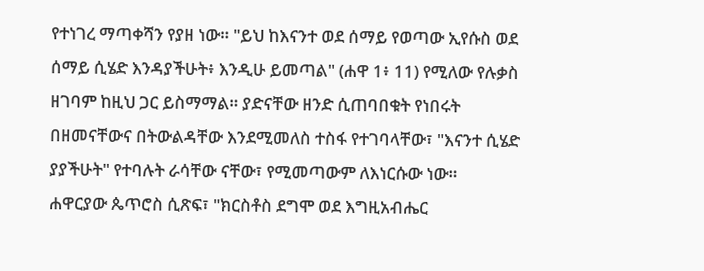የተነገረ ማጣቀሻን የያዘ ነው። "ይህ ከእናንተ ወደ ሰማይ የወጣው ኢየሱስ ወደ ሰማይ ሲሄድ እንዳያችሁት፥ እንዲሁ ይመጣል" (ሐዋ 1፥ 11) የሚለው የሉቃስ ዘገባም ከዚህ ጋር ይስማማል። ያድናቸው ዘንድ ሲጠባበቁት የነበሩት በዘመናቸውና በትውልዳቸው እንደሚመለስ ተስፋ የተገባላቸው፣ "እናንተ ሲሄድ ያያችሁት" የተባሉት ራሳቸው ናቸው፣ የሚመጣውም ለእነርሱው ነው።
ሐዋርያው ጴጥሮስ ሲጽፍ፣ "ክርስቶስ ደግሞ ወደ እግዚአብሔር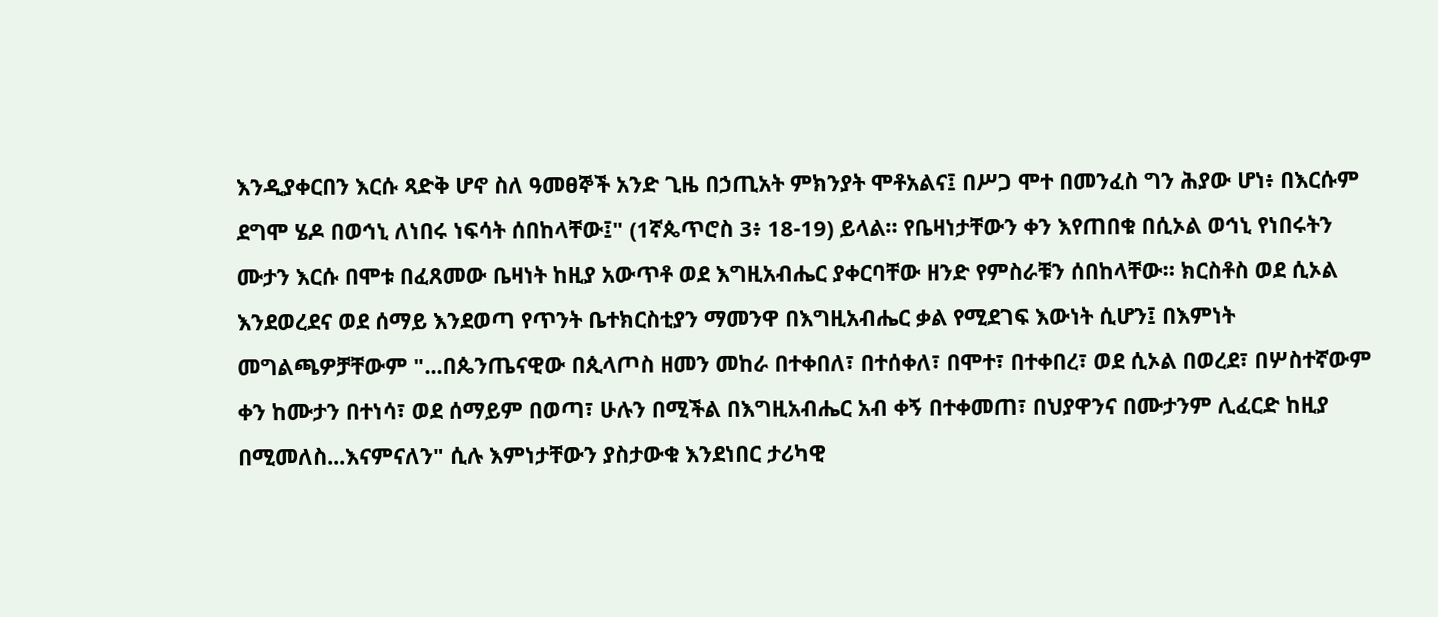እንዲያቀርበን እርሱ ጻድቅ ሆኖ ስለ ዓመፀኞች አንድ ጊዜ በኃጢአት ምክንያት ሞቶአልና፤ በሥጋ ሞተ በመንፈስ ግን ሕያው ሆነ፥ በእርሱም ደግሞ ሄዶ በወኅኒ ለነበሩ ነፍሳት ሰበከላቸው፤" (1ኛጴጥሮስ 3፥ 18-19) ይላል። የቤዛነታቸውን ቀን እየጠበቁ በሲኦል ወኅኒ የነበሩትን ሙታን እርሱ በሞቱ በፈጸመው ቤዛነት ከዚያ አውጥቶ ወደ እግዚአብሔር ያቀርባቸው ዘንድ የምስራቹን ሰበከላቸው። ክርስቶስ ወደ ሲኦል እንደወረደና ወደ ሰማይ እንደወጣ የጥንት ቤተክርስቲያን ማመንዋ በእግዚአብሔር ቃል የሚደገፍ እውነት ሲሆን፤ በእምነት መግልጫዎቻቸውም "...በጴንጤናዊው በጲላጦስ ዘመን መከራ በተቀበለ፣ በተሰቀለ፣ በሞተ፣ በተቀበረ፣ ወደ ሲኦል በወረደ፣ በሦስተኛውም ቀን ከሙታን በተነሳ፣ ወደ ሰማይም በወጣ፣ ሁሉን በሚችል በእግዚአብሔር አብ ቀኝ በተቀመጠ፣ በህያዋንና በሙታንም ሊፈርድ ከዚያ በሚመለስ...እናምናለን" ሲሉ እምነታቸውን ያስታውቁ እንደነበር ታሪካዊ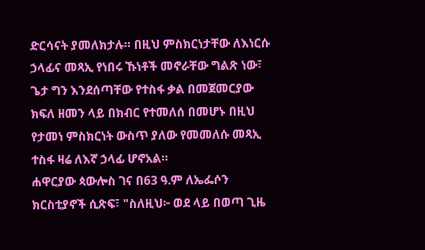ድርሳናት ያመለክታሉ። በዚህ ምስክርነታቸው ለእነርሱ ኃላፊና መጻኢ የነበሩ ኹነቶች መኖራቸው ግልጽ ነው፣ ጌታ ግን እንደሰጣቸው የተስፋ ቃል በመጀመርያው ክፍለ ዘመን ላይ በክብር የተመለሰ በመሆኑ በዚህ የታመነ ምስክርነት ውስጥ ያለው የመመለሱ መጻኢ ተስፋ ዛሬ ለእኛ ኃላፊ ሆኖአል።
ሐዋርያው ጳውሎስ ገና በ63 ዓ.ም ለኤፌሶን ክርስቲያኖች ሲጽፍ፣ "ስለዚህ፦ ወደ ላይ በወጣ ጊዜ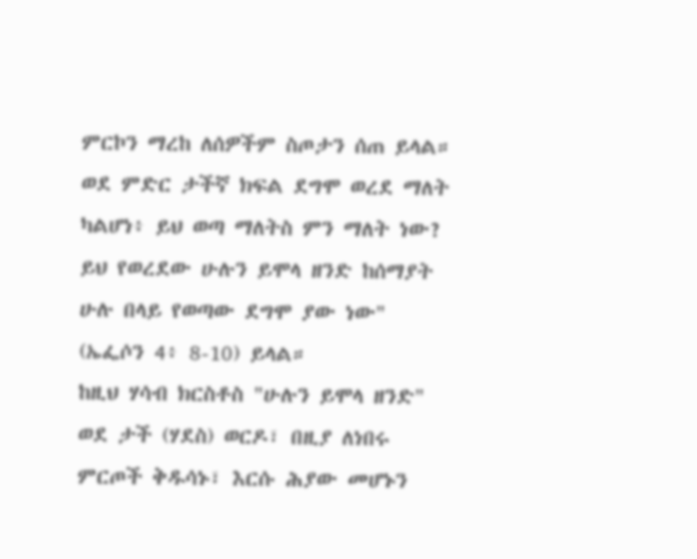ምርኮን ማረከ ለሰዎችም ስጦታን ሰጠ ይላል። ወደ ምድር ታችኛ ክፍል ደግሞ ወረደ ማለት ካልሆነ፥ ይህ ወጣ ማለትስ ምን ማለት ነው? ይህ የወረደው ሁሉን ይሞላ ዘንድ ከሰማያት ሁሉ በላይ የወጣው ደግሞ ያው ነው" (ኤፌሶን 4፥ 8-10) ይላል።
ከዚህ ሃሳብ ክርስቶስ "ሁሉን ይሞላ ዘንድ" ወደ ታች (ሃደስ) ወርዶ፣ በዚያ ለነበሩ ምርጦች ቅዱሳኑ፣ እርሱ ሕያው መሆኑን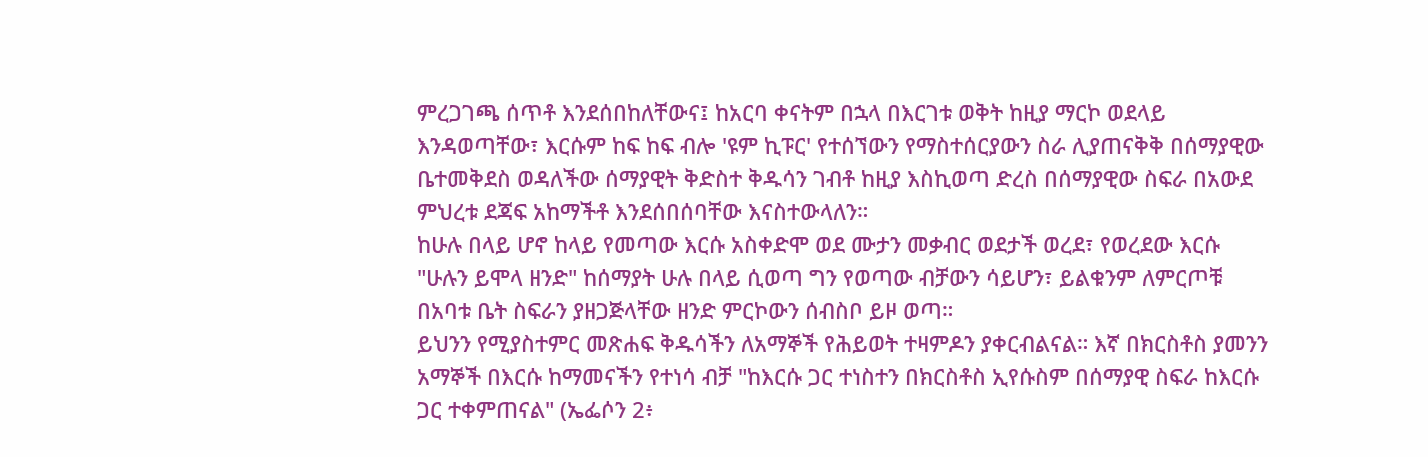ምረጋገጫ ሰጥቶ እንደሰበከለቸውና፤ ከአርባ ቀናትም በኋላ በእርገቱ ወቅት ከዚያ ማርኮ ወደላይ እንዳወጣቸው፣ እርሱም ከፍ ከፍ ብሎ 'ዩም ኪፑር' የተሰኘውን የማስተሰርያውን ስራ ሊያጠናቅቅ በሰማያዊው ቤተመቅደስ ወዳለችው ሰማያዊት ቅድስተ ቅዱሳን ገብቶ ከዚያ እስኪወጣ ድረስ በሰማያዊው ስፍራ በአውደ ምህረቱ ደጃፍ አከማችቶ እንደሰበሰባቸው እናስተውላለን።
ከሁሉ በላይ ሆኖ ከላይ የመጣው እርሱ አስቀድሞ ወደ ሙታን መቃብር ወደታች ወረደ፣ የወረደው እርሱ "ሁሉን ይሞላ ዘንድ" ከሰማያት ሁሉ በላይ ሲወጣ ግን የወጣው ብቻውን ሳይሆን፣ ይልቁንም ለምርጦቹ በአባቱ ቤት ስፍራን ያዘጋጅላቸው ዘንድ ምርኮውን ሰብስቦ ይዞ ወጣ።
ይህንን የሚያስተምር መጽሐፍ ቅዱሳችን ለአማኞች የሕይወት ተዛምዶን ያቀርብልናል። እኛ በክርስቶስ ያመንን አማኞች በእርሱ ከማመናችን የተነሳ ብቻ "ከእርሱ ጋር ተነስተን በክርስቶስ ኢየሱስም በሰማያዊ ስፍራ ከእርሱ ጋር ተቀምጠናል" (ኤፌሶን 2፥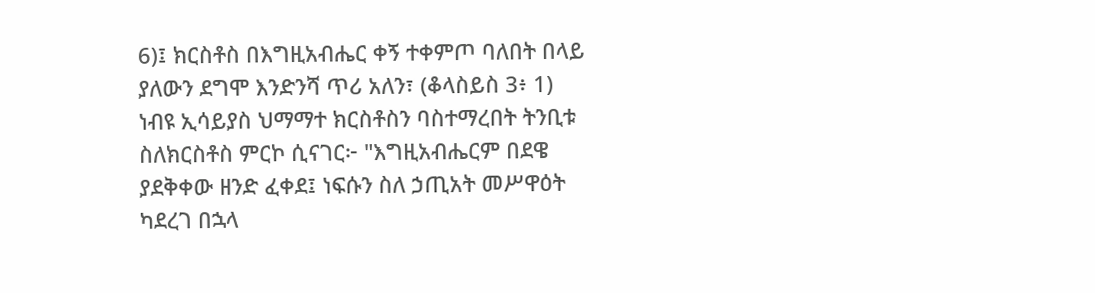6)፤ ክርስቶስ በእግዚአብሔር ቀኝ ተቀምጦ ባለበት በላይ ያለውን ደግሞ እንድንሻ ጥሪ አለን፣ (ቆላስይስ 3፥ 1)
ነብዩ ኢሳይያስ ህማማተ ክርስቶስን ባስተማረበት ትንቢቱ ስለክርስቶስ ምርኮ ሲናገር፦ "እግዚአብሔርም በደዌ ያደቅቀው ዘንድ ፈቀደ፤ ነፍሱን ስለ ኃጢአት መሥዋዕት ካደረገ በኋላ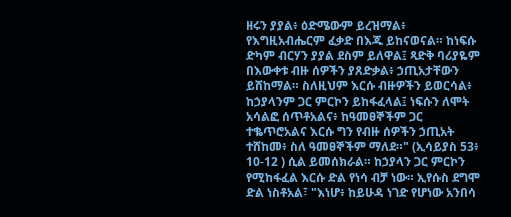ዘሩን ያያል፥ ዕድሜውም ይረዝማል፥ የእግዚአብሔርም ፈቃድ በእጁ ይከናወናል። ከነፍሱ ድካም ብርሃን ያያል ደስም ይለዋል፤ ጻድቅ ባሪያዬም በእውቀቱ ብዙ ሰዎችን ያጸድቃል፥ ኃጢአታቸውን ይሸከማል። ስለዚህም እርሱ ብዙዎችን ይወርሳል፥ ከኃያላንም ጋር ምርኮን ይከፋፈላል፤ ነፍሱን ለሞት አሳልፎ ሰጥቶአልና፥ ከዓመፀኞችም ጋር ተቈጥሮአልና እርሱ ግን የብዙ ሰዎችን ኃጢአት ተሸከመ፥ ስለ ዓመፀኞችም ማለደ።" (ኢሳይያስ 53፥ 10-12 ) ሲል ይመሰክራል። ከኃያላን ጋር ምርኮን የሚከፋፈል እርሱ ድል የነሳ ብቻ ነው። ኢየሱስ ደግሞ ድል ነስቶአል፣ "እነሆ፥ ከይሁዳ ነገድ የሆነው አንበሳ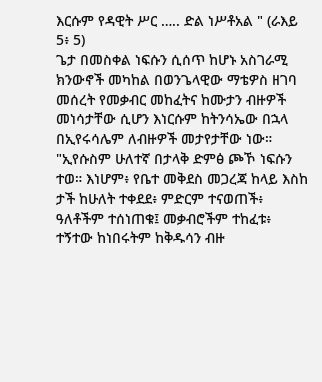እርሱም የዳዊት ሥር ….. ድል ነሥቶአል " (ራእይ 5፥ 5)
ጌታ በመስቀል ነፍሱን ሲሰጥ ከሆኑ አስገራሚ ክንውኖች መካከል በወንጌላዊው ማቴዎስ ዘገባ መሰረት የመቃብር መከፈትና ከሙታን ብዙዎች መነሳታቸው ሲሆን እነርሱም ከትንሳኤው በኋላ በኢየሩሳሌም ለብዙዎች መታየታቸው ነው። "ኢየሱስም ሁለተኛ በታላቅ ድምፅ ጮኾ ነፍሱን ተወ። እነሆም፥ የቤተ መቅደስ መጋረጃ ከላይ እስከ ታች ከሁለት ተቀደደ፥ ምድርም ተናወጠች፥ ዓለቶችም ተሰነጠቁ፤ መቃብሮችም ተከፈቱ፥ ተኝተው ከነበሩትም ከቅዱሳን ብዙ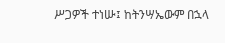ሥጋዎች ተነሡ፤ ከትንሣኤውም በኋላ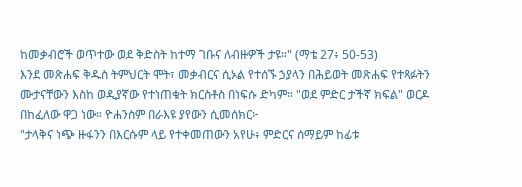ከመቃብሮች ወጥተው ወደ ቅድስት ከተማ ገቡና ለብዙዎች ታዩ።" (ማቴ 27፥ 50-53)
እንደ መጽሐፍ ቅዱስ ትምህርት ሞት፣ መቃብርና ሲኦል የተሰኙ ኃያላን በሕይወት መጽሐፍ የተጻፉትን ሙታናቸውን እስከ ወዲያኛው የተነጠቁት ክርስቶስ በነፍሱ ድካም። "ወደ ምድር ታችኛ ክፍል" ወርዶ በከፈለው ዋጋ ነው። ዮሐንስም በራእዩ ያየውን ሲመሰክር፦
"ታላቅና ነጭ ዙፋንን በእርሱም ላይ የተቀመጠውን አየሁ፥ ምድርና ሰማይም ከፊቱ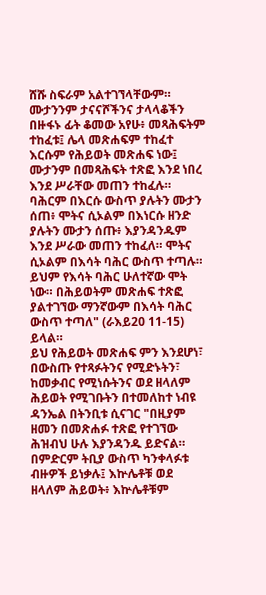ሸሹ ስፍራም አልተገኘላቸውም። ሙታንንም ታናናሾችንና ታላላቆችን በዙፋኑ ፊት ቆመው አየሁ፥ መጻሕፍትም ተከፈቱ፤ ሌላ መጽሐፍም ተከፈተ እርሱም የሕይወት መጽሐፍ ነው፤ ሙታንም በመጻሕፍት ተጽፎ እንደ ነበረ እንደ ሥራቸው መጠን ተከፈሉ። ባሕርም በእርሱ ውስጥ ያሉትን ሙታን ሰጠ፥ ሞትና ሲኦልም በእነርሱ ዘንድ ያሉትን ሙታን ሰጡ፥ እያንዳንዱም እንደ ሥራው መጠን ተከፈለ። ሞትና ሲኦልም በእሳት ባሕር ውስጥ ተጣሉ። ይህም የእሳት ባሕር ሁለተኛው ሞት ነው። በሕይወትም መጽሐፍ ተጽፎ ያልተገኘው ማንኛውም በእሳት ባሕር ውስጥ ተጣለ" (ራእይ20 11-15) ይላል።
ይህ የሕይወት መጽሐፍ ምን እንደሆነ፣ በውስጡ የተጻፉትንና የሚድኑትን፣ ከመቃብር የሚነሱትንና ወደ ዘላለም ሕይወት የሚገቡትን በተመለከተ ነብዩ ዳንኤል በትንቢቱ ሲናገር "በዚያም ዘመን በመጽሐፉ ተጽፎ የተገኘው ሕዝብህ ሁሉ እያንዳንዱ ይድናል። በምድርም ትቢያ ውስጥ ካንቀላፉቱ ብዙዎች ይነቃሉ፤ እኵሌቶቹ ወደ ዘላለም ሕይወት፥ እኵሌቶቹም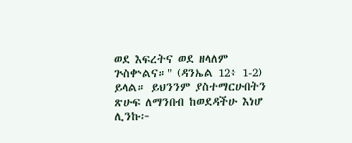ወደ እፍረትና ወደ ዘላለም ጕስቍልና።" (ዳንኤል 12፥ 1-2) ይላል። ይህንንም ያስተማርሁበትን ጽሁፍ ለማንበብ ከወደዳችሁ እነሆ ሊንኩ፦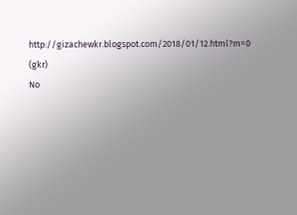http://gizachewkr.blogspot.com/2018/01/12.html?m=0
(gkr)
No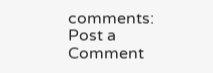comments:
Post a Comment